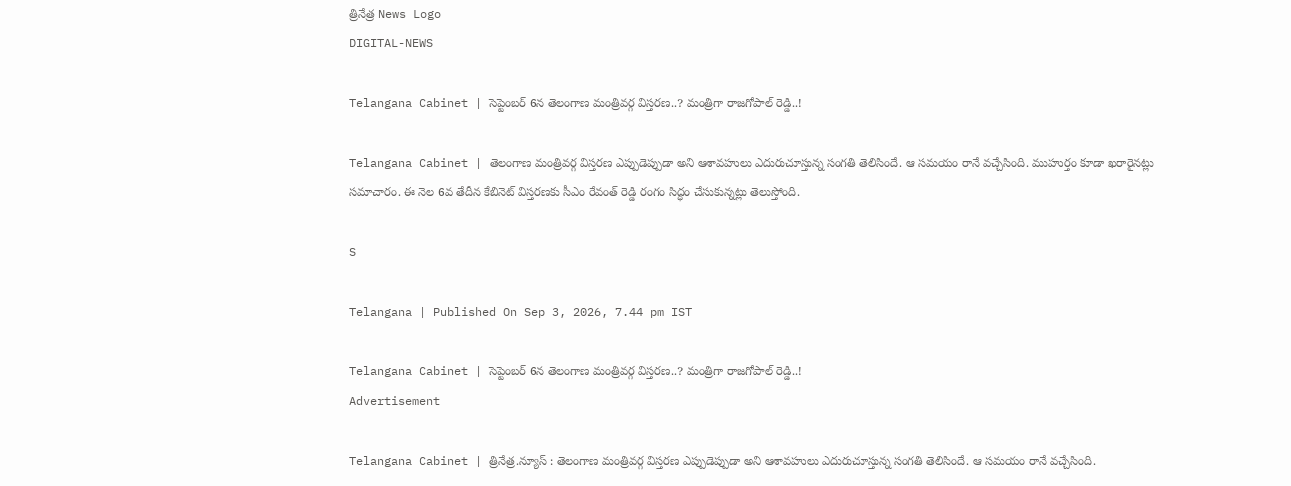త్రినేత్ర News Logo
DIGITAL-NEWS

Telangana Cabinet | సెప్టెంబ‌ర్ 6న తెలంగాణ మంత్రివ‌ర్గ విస్త‌ర‌ణ‌..? మంత్రిగా రాజగోపాల్ రెడ్డి..!

Telangana Cabinet | తెలంగాణ మంత్రివ‌ర్గ విస్త‌ర‌ణ ఎప్పుడెప్పుడా అని ఆశావ‌హులు ఎదురుచూస్తున్న సంగ‌తి తెలిసిందే. ఆ స‌మ‌యం రానే వ‌చ్చేసింది. ముహుర్తం కూడా ఖ‌రారైన‌ట్లు స‌మాచారం. ఈ నెల 6వ తేదీన కేబినెట్ విస్త‌ర‌ణకు సీఎం రేవంత్ రెడ్డి రంగం సిద్ధం చేసుకున్న‌ట్లు తెలుస్తోంది.

S

Telangana | Published On Sep 3, 2026, 7.44 pm IST

Telangana Cabinet | సెప్టెంబ‌ర్ 6న తెలంగాణ మంత్రివ‌ర్గ విస్త‌ర‌ణ‌..? మంత్రిగా రాజగోపాల్ రెడ్డి..!
Advertisement

Telangana Cabinet | త్రినేత్ర‌.న్యూస్ : తెలంగాణ మంత్రివ‌ర్గ విస్త‌ర‌ణ ఎప్పుడెప్పుడా అని ఆశావ‌హులు ఎదురుచూస్తున్న సంగ‌తి తెలిసిందే. ఆ స‌మ‌యం రానే వ‌చ్చేసింది.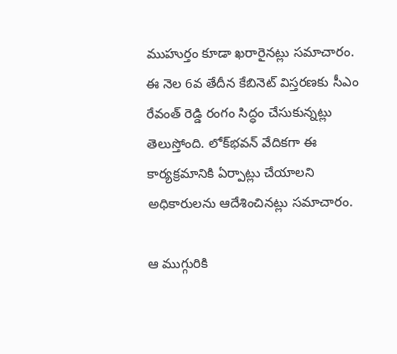ముహుర్తం కూడా ఖ‌రారైన‌ట్లు స‌మాచారం. ఈ నెల 6వ తేదీన కేబినెట్ విస్త‌ర‌ణకు సీఎం రేవంత్ రెడ్డి రంగం సిద్ధం చేసుకున్న‌ట్లు తెలుస్తోంది. లోక్‌భ‌వ‌న్ వేదిక‌గా ఈ కార్య‌క్ర‌మానికి ఏర్పాట్లు చేయాల‌ని అధికారుల‌ను ఆదేశించిన‌ట్లు స‌మాచారం.

ఆ ముగ్గురికి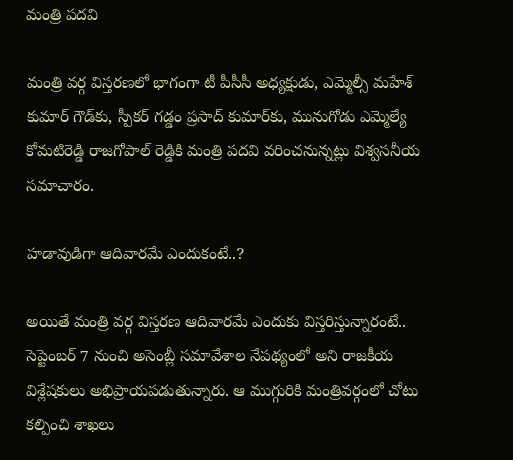మంత్రి ప‌ద‌వి

మంత్రి వ‌ర్గ విస్త‌ర‌ణ‌లో భాగంగా టీ పీసీసీ అధ్య‌క్షుడు, ఎమ్మెల్సీ మ‌హేశ్ కుమార్ గౌడ్‌కు, స్పీక‌ర్ గ‌డ్డం ప్ర‌సాద్ కుమార్‌కు, మునుగోడు ఎమ్మెల్యే కోమ‌టిరెడ్డి రాజ‌గోపాల్ రెడ్డికి మంత్రి ప‌ద‌వి వ‌రించ‌నున్న‌ట్లు విశ్వ‌స‌నీయ స‌మాచారం.

హ‌డావుడిగా ఆదివార‌మే ఎందుకంటే..?

అయితే మంత్రి వ‌ర్గ విస్త‌ర‌ణ ఆదివార‌మే ఎందుకు విస్త‌రిస్తున్నారంటే.. సెప్టెంబ‌ర్ 7 నుంచి అసెంబ్లీ స‌మావేశాల నేప‌థ్యంలో అని రాజ‌కీయ విశ్లేష‌కులు అభిప్రాయ‌ప‌డుతున్నారు. ఆ ముగ్గురికి మంత్రివ‌ర్గంలో చోటు క‌ల్పించి శాఖ‌లు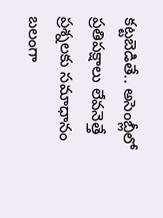క‌ట్ట‌బెడితే.. అసెంబ్లీలో ప్ర‌తిప‌క్షాలు లేవ‌నెత్తే ప్ర‌శ్న‌ల‌కు స‌మాధానం బ‌లంగా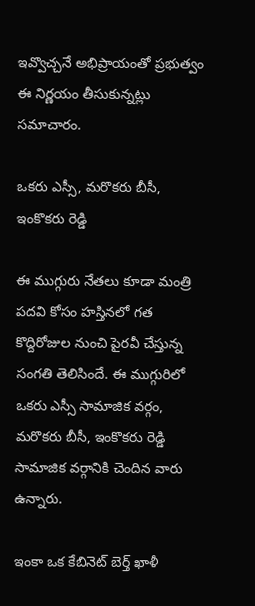ఇవ్వొచ్చ‌నే అభిప్రాయంతో ప్ర‌భుత్వం ఈ నిర్ణ‌యం తీసుకున్న‌ట్లు స‌మాచారం.

ఒకరు ఎస్సీ, మ‌రొక‌రు బీసీ, ఇంకొక‌రు రెడ్డి

ఈ ముగ్గురు నేత‌లు కూడా మంత్రి ప‌ద‌వి కోసం హ‌స్తిన‌లో గ‌త కొద్దిరోజుల నుంచి పైర‌వీ చేస్తున్న సంగ‌తి తెలిసిందే. ఈ ముగ్గురిలో ఒక‌రు ఎస్సీ సామాజిక వ‌ర్గం, మ‌రొక‌రు బీసీ, ఇంకొక‌రు రెడ్డి సామాజిక వ‌ర్గానికి చెందిన వారు ఉన్నారు.

ఇంకా ఒక కేబినెట్ బెర్త్ ఖాళీ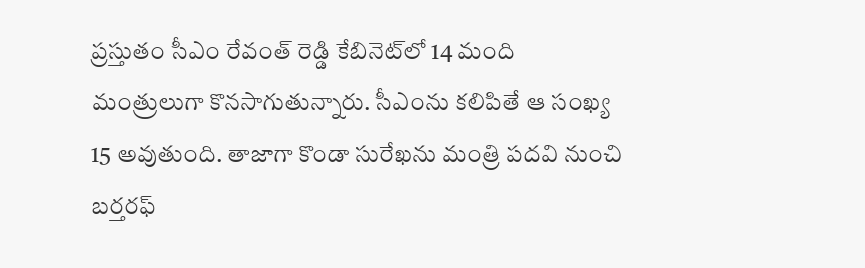ప్ర‌స్తుతం సీఎం రేవంత్ రెడ్డి కేబినెట్‌లో 14 మంది మంత్రులుగా కొన‌సాగుతున్నారు. సీఎంను క‌లిపితే ఆ సంఖ్య 15 అవుతుంది. తాజాగా కొండా సురేఖ‌ను మంత్రి ప‌ద‌వి నుంచి బ‌ర్త‌ర‌ఫ్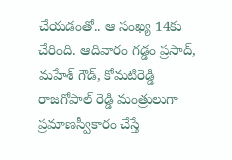చేయ‌డంతో.. ఆ సంఖ్య 14కు చేరింది. ఆదివారం గ‌డ్డం ప్ర‌సాద్, మ‌హేశ్ గౌడ్, కోమ‌టిరెడ్డి రాజ‌గోపాల్ రెడ్డి మంత్రులుగా ప్ర‌మాణ‌స్వీకారం చేస్తే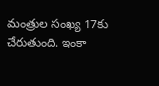మంత్రుల సంఖ్య 17కు చేరుతుంది. ఇంకా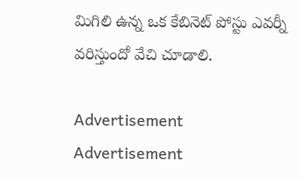మిగిలి ఉన్న ఒక కేబినెట్ పోస్టు ఎవ‌ర్నీ వ‌రిస్తుందో వేచి చూడాలి.

Advertisement
Advertisement